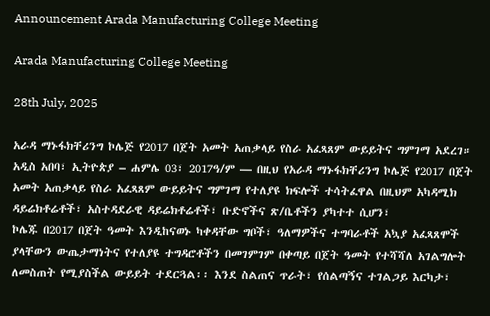Announcement Arada Manufacturing College Meeting

Arada Manufacturing College Meeting

28th July, 2025

አራዳ ማኑፋክቸሪንግ ኮሌጅ የ2017 በጀት አመት አጠቃላይ የስራ አፈጻጸም ውይይትና ግምገማ አደረገ።
አዲስ አበባ፣ ኢትዮጵያ – ሐምሌ 03፣ 2017ዓ/ም — በዚህ የአራዳ ማኑፋክቸሪንግ ኮሌጅ የ2017 በጀት አመት አጠቃላይ የስራ አፈጻጸም ውይይትና ግምገማ የተለያዩ ክፍሎች ተሳትፈዋል በዚህም አካዳሚክ ዳይሬክቶሬቶች፣ አስተዳደራዊ ዳይሬክቶሬቶች፣ ቡድኖችና ጽ/ቤቶችን ያካተተ ሲሆን፣
ኮሌጁ በ2017 በጀት ዓመት እንዲከናወኑ ካቀዳቸው ግቦች፣ ዓለማዎችና ተግባራቶች አኳያ አፈጻጸሞች ያላቸውን ውጤታማነትና የተለያዩ ተግዳሮቶችን በመገምገም በቀጣይ በጀት ዓመት የተሻሻለ አገልግሎት ለመስጠት የሚያስችል ውይይት ተደርጓል፡፡ እንደ ስልጠና ጥራት፣ የሰልጣኝና ተገልጋይ እርካታ፣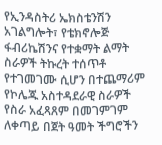የኢንዳስትሪ ኤክስቴንሽን አገልግሎት፣ የቴክኖሎጅ ፋብሪኬሽንና የተቋማት ልማት ስራዎች ትኩረት ተሰጥቶ የተገመገሙ ሲሆን በተጨማሪም የኮሌጁ አስተዳደራዊ ስራዎች የስራ አፈጻጸም በመገምገም ለቀጣይ በጀት ዓመት ችግሮችን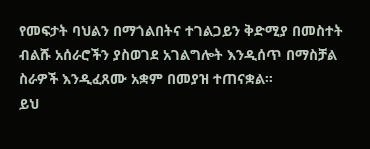የመፍታት ባህልን በማጎልበትና ተገልጋይን ቅድሚያ በመስተት ብልሹ አሰራሮችን ያስወገደ አገልግሎት እንዲሰጥ በማስቻል ስራዎች እንዲፈጸሙ አቋም በመያዝ ተጠናቋል።
ይህ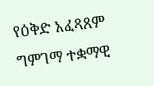የዕቅድ አፈጻጸም ግምገማ ተቋማዊ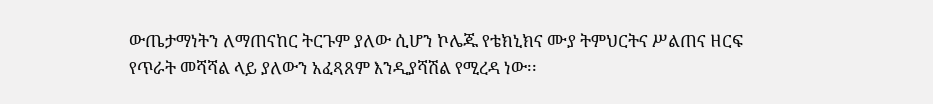ውጤታማነትን ለማጠናከር ትርጉም ያለው ሲሆን ኮሌጁ የቴክኒክና ሙያ ትምህርትና ሥልጠና ዘርፍ የጥራት መሻሻል ላይ ያለውን አፈጻጸም እንዲያሻሽል የሚረዳ ነው፡፡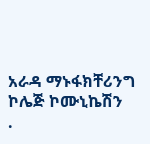አራዳ ማኑፋክቸሪንግ ኮሌጅ ኮሙኒኬሽን
.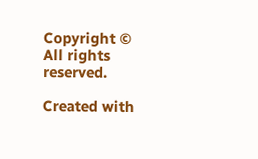Copyright © All rights reserved.

Created with